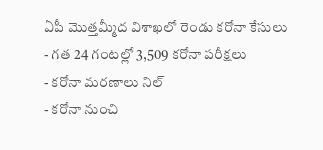ఏపీ మొత్తమ్మీద విశాఖలో రెండు కరోనా కేసులు
- గత 24 గంటల్లో 3,509 కరోనా పరీక్షలు
- కరోనా మరణాలు నిల్
- కరోనా నుంచి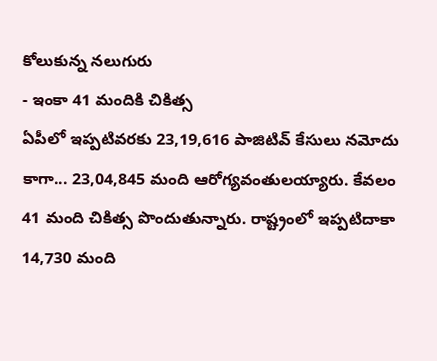కోలుకున్న నలుగురు
- ఇంకా 41 మందికి చికిత్స
ఏపీలో ఇప్పటివరకు 23,19,616 పాజిటివ్ కేసులు నమోదు కాగా... 23,04,845 మంది ఆరోగ్యవంతులయ్యారు. కేవలం 41 మంది చికిత్స పొందుతున్నారు. రాష్ట్రంలో ఇప్పటిదాకా 14,730 మంది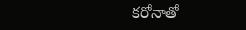కరోనాతో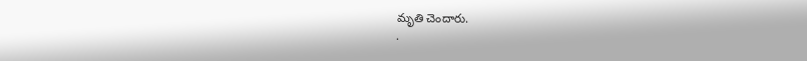మృతి చెందారు.
.